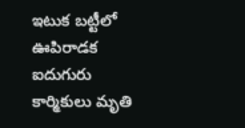ఇటుక బట్టీలో ఊపిరాడక ఐదుగురు కార్మికులు మృతి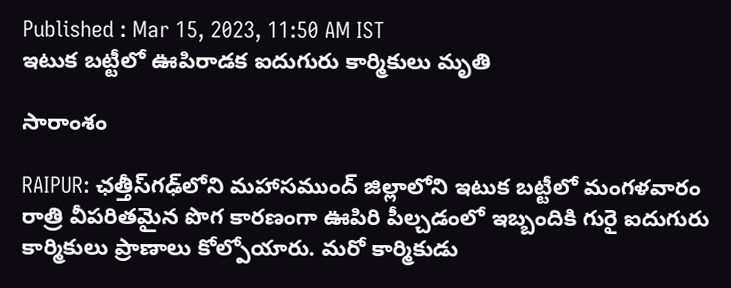Published : Mar 15, 2023, 11:50 AM IST
ఇటుక బట్టీలో ఊపిరాడక ఐదుగురు కార్మికులు మృతి

సారాంశం

RAIPUR: ఛత్తీస్‌గఢ్‌లోని మహాసముంద్ జిల్లాలోని ఇటుక బట్టీలో మంగళవారం రాత్రి వీప‌రిత‌మైన‌ పొగ కార‌ణంగా ఊపిరి పీల్చడంలో ఇబ్బందికి గురై ఐదుగురు కార్మికులు ప్రాణాలు కోల్పోయారు. మరో కార్మికుడు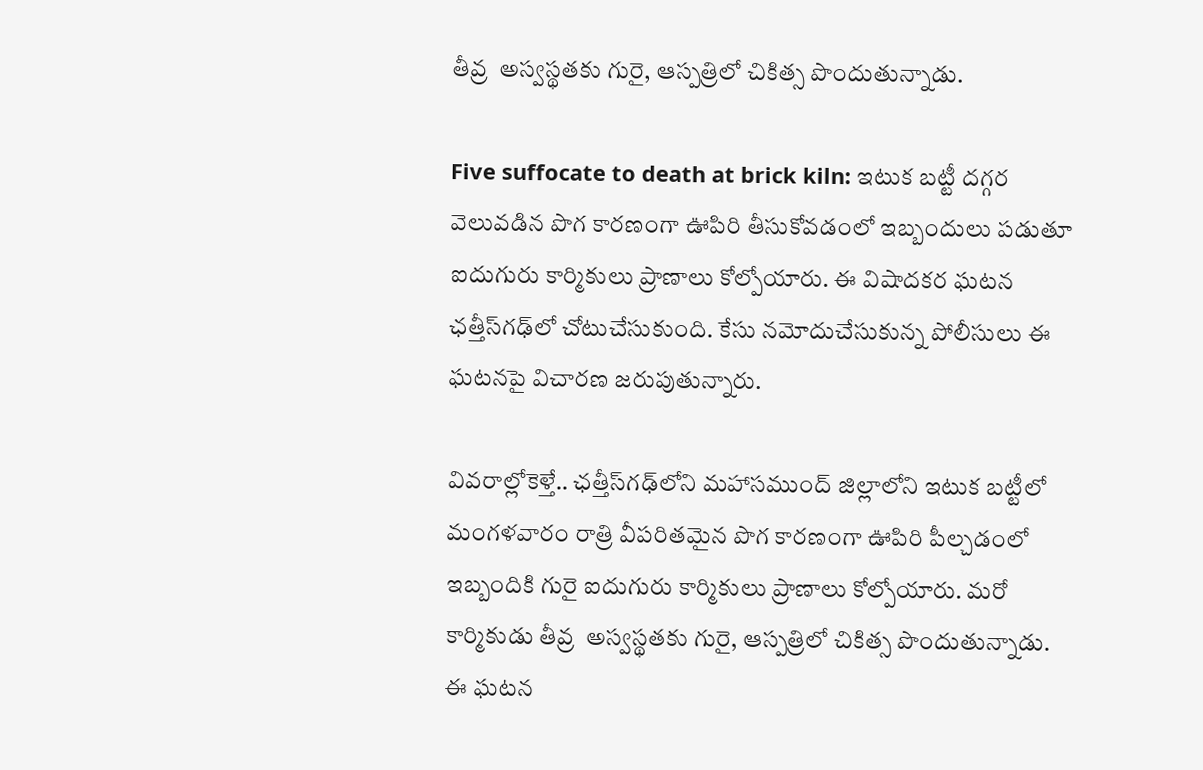తీవ్ర  అస్వస్థతకు గురై, ఆస్ప‌త్రిలో చికిత్స పొందుతున్నాడు.

Five suffocate to death at brick kiln: ఇటుక బ‌ట్టీ ద‌గ్గ‌ర వెలువ‌డిన పొగ కార‌ణంగా ఊపిరి తీసుకోవ‌డంలో ఇబ్బందులు ప‌డుతూ ఐదుగురు కార్మికులు ప్రాణాలు కోల్పోయారు. ఈ విషాద‌క‌ర ఘ‌ట‌న ఛత్తీస్‌గఢ్‌లో చోటుచేసుకుంది. కేసు న‌మోదుచేసుకున్న పోలీసులు ఈ ఘ‌ట‌న‌పై విచార‌ణ జ‌రుపుతున్నారు.

వివ‌రాల్లోకెళ్తే.. ఛత్తీస్‌గఢ్‌లోని మహాసముంద్ జిల్లాలోని ఇటుక బట్టీలో మంగళవారం రాత్రి వీప‌రిత‌మైన‌ పొగ కార‌ణంగా ఊపిరి పీల్చడంలో ఇబ్బందికి గురై ఐదుగురు కార్మికులు ప్రాణాలు కోల్పోయారు. మరో కార్మికుడు తీవ్ర  అస్వస్థతకు గురై, ఆస్ప‌త్రిలో చికిత్స పొందుతున్నాడు.   ఈ ఘటన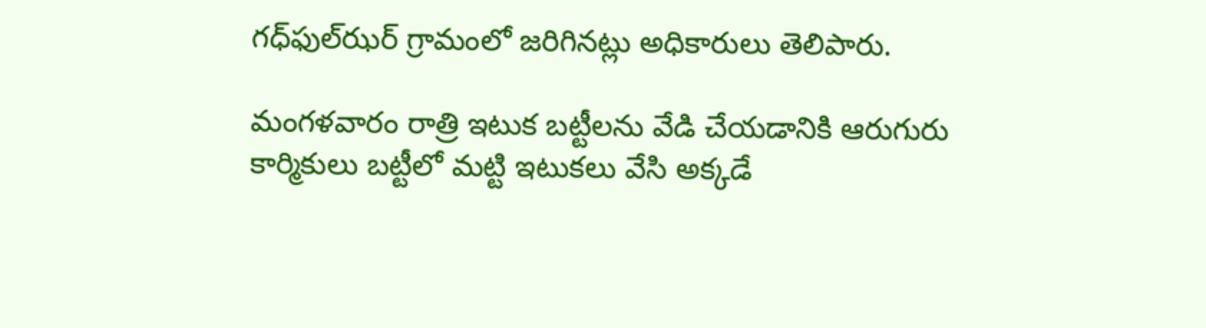గధ్‌ఫుల్‌ఝర్ గ్రామంలో జరిగినట్లు అధికారులు తెలిపారు.

మంగళవారం రాత్రి ఇటుక బ‌ట్టీల‌ను వేడి చేయడానికి ఆరుగురు కార్మికులు బట్టీలో మట్టి ఇటుకలు వేసి అక్క‌డే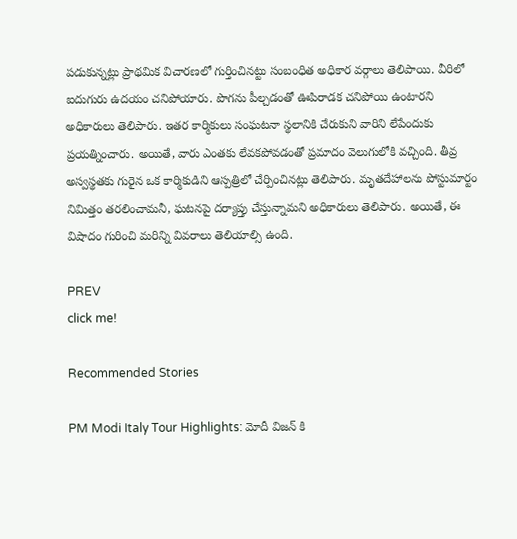పడుకున్నట్లు ప్రాథమిక విచారణలో గుర్తించిన‌ట్టు సంబంధిత అధికార వ‌ర్గాలు తెలిపాయి. వీరిలో ఐదుగురు ఉదయం చనిపోయారు. పొగను పీల్చ‌డంతో ఊపిరాడక చనిపోయి ఉంటారని అధికారులు తెలిపారు. ఇతర కార్మికులు సంఘటనా స్థలానికి చేరుకుని వారిని లేపేందుకు ప్రయత్నించారు. అయితే, వారు ఎంత‌కు లేవ‌క‌పోవ‌డంతో ప్రమాదం వెలుగులోకి వచ్చింది. తీవ్ర అస్వ‌స్థ‌త‌కు గురైన ఒక కార్మికుడిని ఆస్పత్రిలో చేర్పించినట్లు తెలిపారు. మృతదేహాలను పోస్టుమార్టం నిమిత్తం తరలించామనీ, ఘటనపై దర్యాప్తు చేస్తున్నామని అధికారులు తెలిపారు. అయితే, ఈ విషాదం గురించి మ‌రిన్ని వివ‌రాలు తెలియాల్సి ఉంది.

PREV
click me!

Recommended Stories

PM Modi Italy Tour Highlights: మోదీ విజన్ కి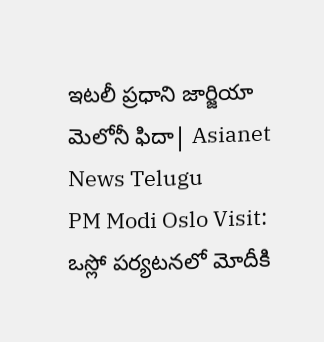ఇటలీ ప్రధాని జార్జియా మెలోనీ ఫిదా| Asianet News Telugu
PM Modi Oslo Visit: ఒస్లో పర్యటనలో మోదీకి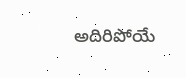అదిరిపోయే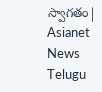స్వాగతం| Asianet News Telugu